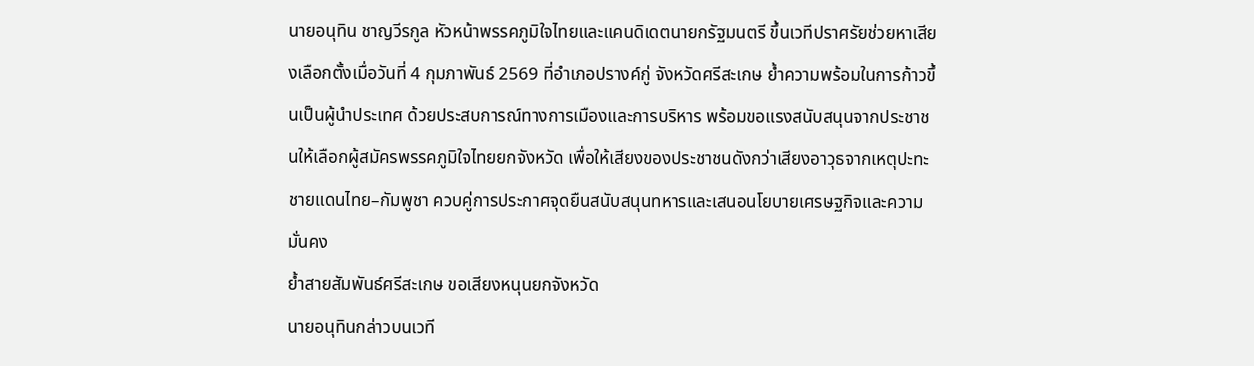นายอนุทิน ชาญวีรกูล หัวหน้าพรรคภูมิใจไทยและแคนดิเดตนายกรัฐมนตรี ขึ้นเวทีปราศรัยช่วยหาเสียงเลือกตั้งเมื่อวันที่ 4 กุมภาพันธ์ 2569 ที่อำเภอปรางค์กู่ จังหวัดศรีสะเกษ ย้ำความพร้อมในการก้าวขึ้นเป็นผู้นำประเทศ ด้วยประสบการณ์ทางการเมืองและการบริหาร พร้อมขอแรงสนับสนุนจากประชาชนให้เลือกผู้สมัครพรรคภูมิใจไทยยกจังหวัด เพื่อให้เสียงของประชาชนดังกว่าเสียงอาวุธจากเหตุปะทะชายแดนไทย–กัมพูชา ควบคู่การประกาศจุดยืนสนับสนุนทหารและเสนอนโยบายเศรษฐกิจและความมั่นคง
ย้ำสายสัมพันธ์ศรีสะเกษ ขอเสียงหนุนยกจังหวัด
นายอนุทินกล่าวบนเวที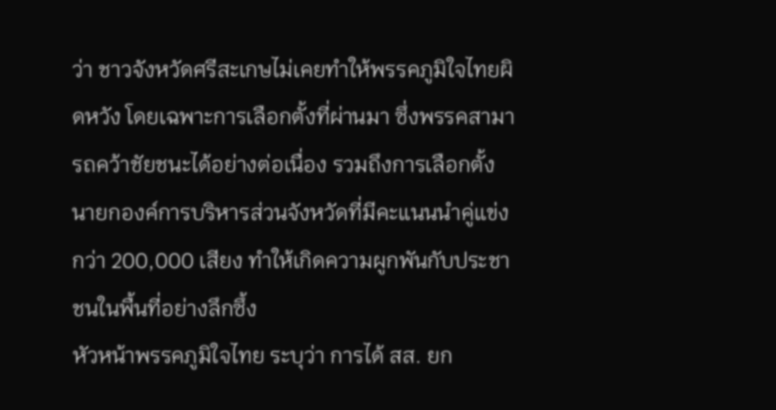ว่า ชาวจังหวัดศรีสะเกษไม่เคยทำให้พรรคภูมิใจไทยผิดหวัง โดยเฉพาะการเลือกตั้งที่ผ่านมา ซึ่งพรรคสามารถคว้าชัยชนะได้อย่างต่อเนื่อง รวมถึงการเลือกตั้งนายกองค์การบริหารส่วนจังหวัดที่มีคะแนนนำคู่แข่งกว่า 200,000 เสียง ทำให้เกิดความผูกพันกับประชาชนในพื้นที่อย่างลึกซึ้ง
หัวหน้าพรรคภูมิใจไทย ระบุว่า การได้ สส. ยก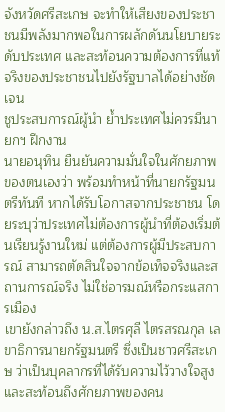จังหวัดศรีสะเกษ จะทำให้เสียงของประชาชนมีพลังมากพอในการผลักดันนโยบายระดับประเทศ และสะท้อนความต้องการที่แท้จริงของประชาชนไปยังรัฐบาลได้อย่างชัดเจน
ชูประสบการณ์ผู้นำ ย้ำประเทศไม่ควรมีนายกฯ ฝึกงาน
นายอนุทิน ยืนยันความมั่นใจในศักยภาพของตนเองว่า พร้อมทำหน้าที่นายกรัฐมนตรีทันที หากได้รับโอกาสจากประชาชน โดยระบุว่าประเทศไม่ต้องการผู้นำที่ต้องเริ่มต้นเรียนรู้งานใหม่ แต่ต้องการผู้มีประสบการณ์ สามารถตัดสินใจจากข้อเท็จจริงและสถานการณ์จริง ไม่ใช่อารมณ์หรือกระแสการเมือง
เขายังกล่าวถึง น.ส.ไตรศุลี ไตรสรณกุล เลขาธิการนายกรัฐมนตรี ซึ่งเป็นชาวศรีสะเกษ ว่าเป็นบุคลากรที่ได้รับความไว้วางใจสูง และสะท้อนถึงศักยภาพของคน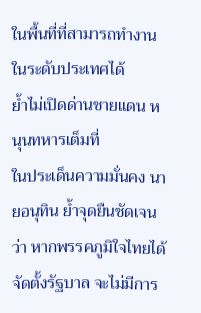ในพื้นที่ที่สามารถทำงานในระดับประเทศได้
ย้ำไม่เปิดด่านชายแดน หนุนทหารเต็มที่
ในประเด็นความมั่นคง นายอนุทิน ย้ำจุดยืนชัดเจนว่า หากพรรคภูมิใจไทยได้จัดตั้งรัฐบาล จะไม่มีการ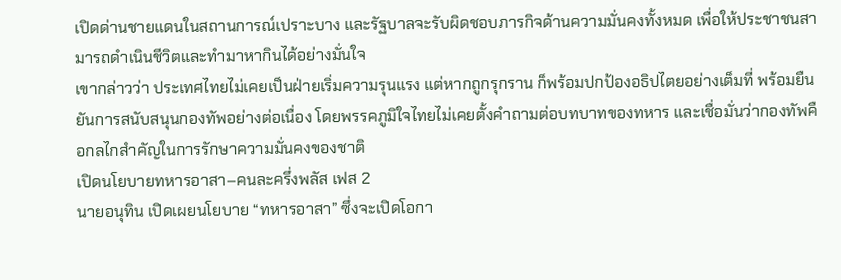เปิดด่านชายแดนในสถานการณ์เปราะบาง และรัฐบาลจะรับผิดชอบภารกิจด้านความมั่นคงทั้งหมด เพื่อให้ประชาชนสามารถดำเนินชีวิตและทำมาหากินได้อย่างมั่นใจ
เขากล่าวว่า ประเทศไทยไม่เคยเป็นฝ่ายเริ่มความรุนแรง แต่หากถูกรุกราน ก็พร้อมปกป้องอธิปไตยอย่างเต็มที่ พร้อมยืนยันการสนับสนุนกองทัพอย่างต่อเนื่อง โดยพรรคภูมิใจไทยไม่เคยตั้งคำถามต่อบทบาทของทหาร และเชื่อมั่นว่ากองทัพคือกลไกสำคัญในการรักษาความมั่นคงของชาติ
เปิดนโยบายทหารอาสา–คนละครึ่งพลัส เฟส 2
นายอนุทิน เปิดเผยนโยบาย “ทหารอาสา” ซึ่งจะเปิดโอกา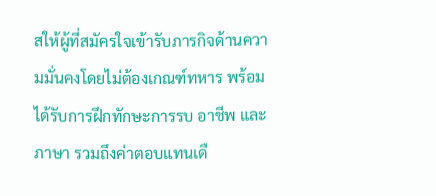สให้ผู้ที่สมัครใจเข้ารับภารกิจด้านความมั่นคงโดยไม่ต้องเกณฑ์ทหาร พร้อมได้รับการฝึกทักษะการรบ อาชีพ และภาษา รวมถึงค่าตอบแทนเดื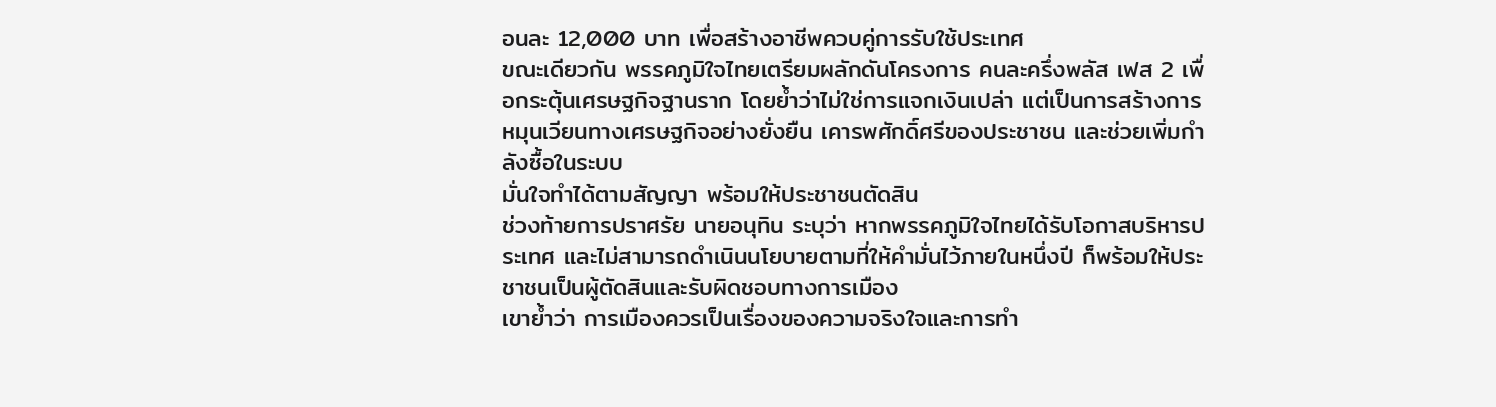อนละ 12,000 บาท เพื่อสร้างอาชีพควบคู่การรับใช้ประเทศ
ขณะเดียวกัน พรรคภูมิใจไทยเตรียมผลักดันโครงการ คนละครึ่งพลัส เฟส 2 เพื่อกระตุ้นเศรษฐกิจฐานราก โดยย้ำว่าไม่ใช่การแจกเงินเปล่า แต่เป็นการสร้างการหมุนเวียนทางเศรษฐกิจอย่างยั่งยืน เคารพศักดิ์ศรีของประชาชน และช่วยเพิ่มกำลังซื้อในระบบ
มั่นใจทำได้ตามสัญญา พร้อมให้ประชาชนตัดสิน
ช่วงท้ายการปราศรัย นายอนุทิน ระบุว่า หากพรรคภูมิใจไทยได้รับโอกาสบริหารประเทศ และไม่สามารถดำเนินนโยบายตามที่ให้คำมั่นไว้ภายในหนึ่งปี ก็พร้อมให้ประชาชนเป็นผู้ตัดสินและรับผิดชอบทางการเมือง
เขาย้ำว่า การเมืองควรเป็นเรื่องของความจริงใจและการทำ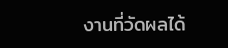งานที่วัดผลได้